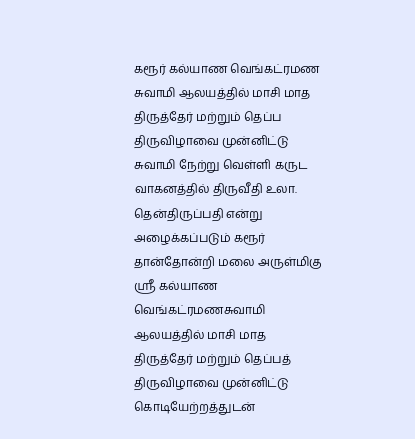கரூர் கல்யாண வெங்கட்ரமண சுவாமி ஆலயத்தில் மாசி மாத திருத்தேர் மற்றும் தெப்ப திருவிழாவை முன்னிட்டு சுவாமி நேற்று வெள்ளி கருட வாகனத்தில் திருவீதி உலா.
தென்திருப்பதி என்று அழைக்கப்படும் கரூர் தான்தோன்றி மலை அருள்மிகு ஸ்ரீ கல்யாண வெங்கட்ரமணசுவாமி ஆலயத்தில் மாசி மாத திருத்தேர் மற்றும் தெப்பத் திருவிழாவை முன்னிட்டு கொடியேற்றத்துடன்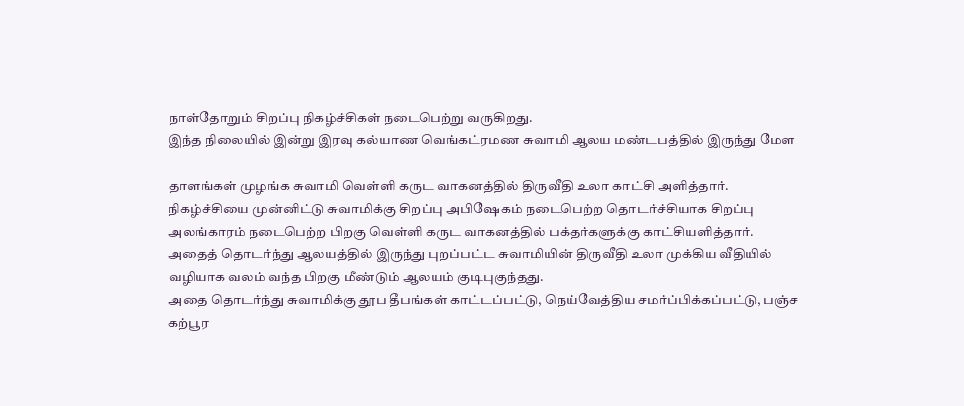நாள்தோறும் சிறப்பு நிகழ்ச்சிகள் நடைபெற்று வருகிறது.
இந்த நிலையில் இன்று இரவு கல்யாண வெங்கட்ரமண சுவாமி ஆலய மண்டபத்தில் இருந்து மேள

தாளங்கள் முழங்க சுவாமி வெள்ளி கருட வாகனத்தில் திருவீதி உலா காட்சி அளித்தார்.
நிகழ்ச்சியை முன்னிட்டு சுவாமிக்கு சிறப்பு அபிஷேகம் நடைபெற்ற தொடர்ச்சியாக சிறப்பு அலங்காரம் நடைபெற்ற பிறகு வெள்ளி கருட வாகனத்தில் பக்தர்களுக்கு காட்சியளித்தார்.
அதைத் தொடர்ந்து ஆலயத்தில் இருந்து புறப்பட்ட சுவாமியின் திருவீதி உலா முக்கிய வீதியில் வழியாக வலம் வந்த பிறகு மீண்டும் ஆலயம் குடிபுகுந்தது.
அதை தொடர்ந்து சுவாமிக்கு தூப தீபங்கள் காட்டப்பட்டு, நெய்வேத்திய சமர்ப்பிக்கப்பட்டு, பஞ்ச கற்பூர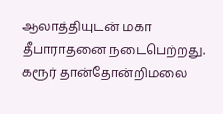ஆலாத்தியுடன் மகா தீபாராதனை நடைபெற்றது.
கரூர் தான்தோன்றிமலை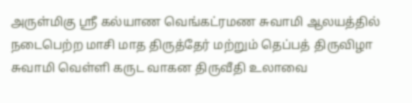அருள்மிகு ஸ்ரீ கல்யாண வெங்கட்ரமண சுவாமி ஆலயத்தில் நடைபெற்ற மாசி மாத திருத்தேர் மற்றும் தெப்பத் திருவிழா சுவாமி வெள்ளி கருட வாகன திருவீதி உலாவை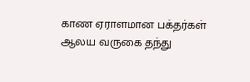காண ஏராளமான பக்தர்கள் ஆலய வருகை தந்து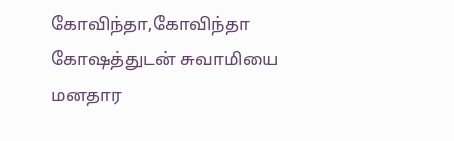கோவிந்தா,கோவிந்தா கோஷத்துடன் சுவாமியை மனதார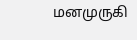மனமுருகி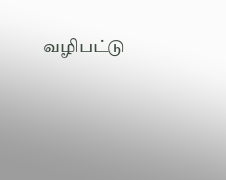வழிபட்டு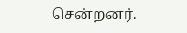சென்றனர்.